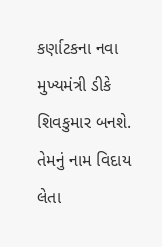કર્ણાટકના નવા મુખ્યમંત્રી ડીકે શિવકુમાર બનશે. તેમનું નામ વિદાય લેતા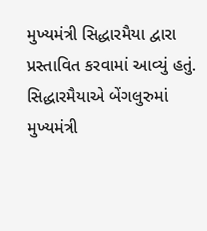મુખ્યમંત્રી સિદ્ધારમૈયા દ્વારા પ્રસ્તાવિત કરવામાં આવ્યું હતું. સિદ્ધારમૈયાએ બેંગલુરુમાં મુખ્યમંત્રી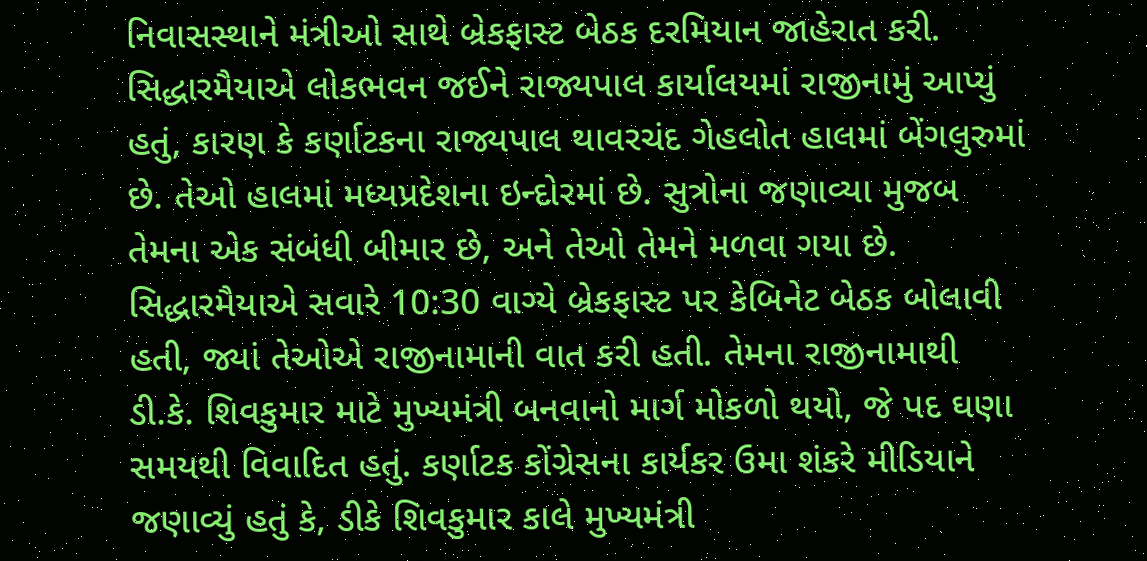નિવાસસ્થાને મંત્રીઓ સાથે બ્રેકફાસ્ટ બેઠક દરમિયાન જાહેરાત કરી. સિદ્ધારમૈયાએ લોકભવન જઈને રાજ્યપાલ કાર્યાલયમાં રાજીનામું આપ્યું હતું, કારણ કે કર્ણાટકના રાજ્યપાલ થાવરચંદ ગેહલોત હાલમાં બેંગલુરુમાં છે. તેઓ હાલમાં મધ્યપ્રદેશના ઇન્દોરમાં છે. સુત્રોના જણાવ્યા મુજબ તેમના એક સંબંધી બીમાર છે, અને તેઓ તેમને મળવા ગયા છે.
સિદ્ધારમૈયાએ સવારે 10:30 વાગ્યે બ્રેકફાસ્ટ પર કેબિનેટ બેઠક બોલાવી હતી, જ્યાં તેઓએ રાજીનામાની વાત કરી હતી. તેમના રાજીનામાથી ડી.કે. શિવકુમાર માટે મુખ્યમંત્રી બનવાનો માર્ગ મોકળો થયો, જે પદ ઘણા સમયથી વિવાદિત હતું. કર્ણાટક કોંગ્રેસના કાર્યકર ઉમા શંકરે મીડિયાને જણાવ્યું હતું કે, ડીકે શિવકુમાર કાલે મુખ્યમંત્રી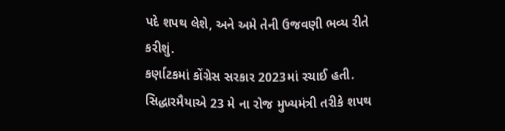પદે શપથ લેશે, અને અમે તેની ઉજવણી ભવ્ય રીતે કરીશું.
કર્ણાટકમાં કોંગ્રેસ સરકાર 2023માં રચાઈ હતી. સિદ્ધારમૈયાએ 23 મે ના રોજ મુખ્યમંત્રી તરીકે શપથ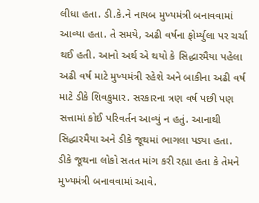લીધા હતા. ડી.કે.ને નાયબ મુખ્યમંત્રી બનાવવામાં આવ્યા હતા. તે સમયે, અઢી વર્ષના ફોર્મ્યુલા પર ચર્ચા થઈ હતી. આનો અર્થ એ થયો કે સિદ્ધારમૈયા પહેલા અઢી વર્ષ માટે મુખ્યમંત્રી રહેશે અને બાકીના અઢી વર્ષ માટે ડીકે શિવકુમાર. સરકારના ત્રણ વર્ષ પછી પણ સત્તામાં કોઈ પરિવર્તન આવ્યું ન હતું. આનાથી સિદ્ધારમૈયા અને ડીકે જૂથમાં ભાગલા પડ્યા હતા.
ડીકે જૂથના લોકો સતત માંગ કરી રહ્યા હતા કે તેમને મુખ્યમંત્રી બનાવવામાં આવે.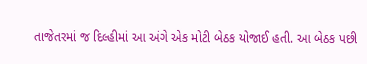તાજેતરમાં જ દિલ્હીમાં આ અંગે એક મોટી બેઠક યોજાઈ હતી. આ બેઠક પછી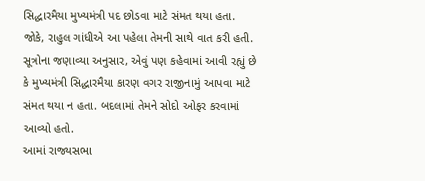સિદ્ધારમૈયા મુખ્યમંત્રી પદ છોડવા માટે સંમત થયા હતા. જોકે, રાહુલ ગાંધીએ આ પહેલા તેમની સાથે વાત કરી હતી. સૂત્રોના જણાવ્યા અનુસાર, એવું પણ કહેવામાં આવી રહ્યું છે કે મુખ્યમંત્રી સિદ્ધારમૈયા કારણ વગર રાજીનામું આપવા માટે સંમત થયા ન હતા. બદલામાં તેમને સોદો ઓફર કરવામાં આવ્યો હતો.
આમાં રાજ્યસભા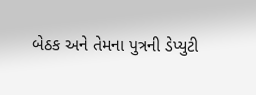બેઠક અને તેમના પુત્રની ડેપ્યુટી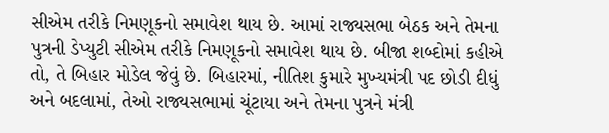સીએમ તરીકે નિમણૂકનો સમાવેશ થાય છે. આમાં રાજ્યસભા બેઠક અને તેમના પુત્રની ડેપ્યુટી સીએમ તરીકે નિમણૂકનો સમાવેશ થાય છે. બીજા શબ્દોમાં કહીએ તો, તે બિહાર મોડેલ જેવું છે. બિહારમાં, નીતિશ કુમારે મુખ્યમંત્રી પદ છોડી દીધું અને બદલામાં, તેઓ રાજ્યસભામાં ચૂંટાયા અને તેમના પુત્રને મંત્રી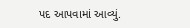પદ આપવામાં આવ્યું.